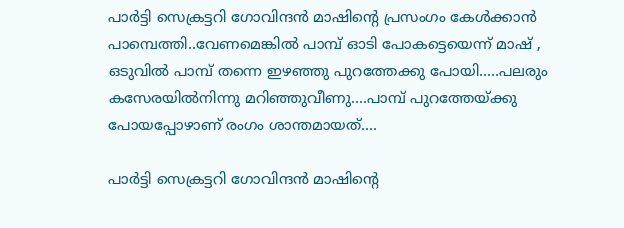പാർട്ടി സെക്രട്ടറി ഗോവിന്ദൻ മാഷിന്റെ പ്രസംഗം കേൾക്കാൻ പാമ്പെത്തി..വേണമെങ്കിൽ പാമ്പ് ഓടി പോകട്ടെയെന്ന് മാഷ് , ഒടുവിൽ പാമ്പ് തന്നെ ഇഴഞ്ഞു പുറത്തേക്കു പോയി.....പലരും കസേരയിൽനിന്നു മറിഞ്ഞുവീണു....പാമ്പ് പുറത്തേയ്ക്കു പോയപ്പോഴാണ് രംഗം ശാന്തമായത്....

പാർട്ടി സെക്രട്ടറി ഗോവിന്ദൻ മാഷിന്റെ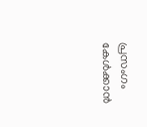പ്രസംഗം കേൾക്കാൻ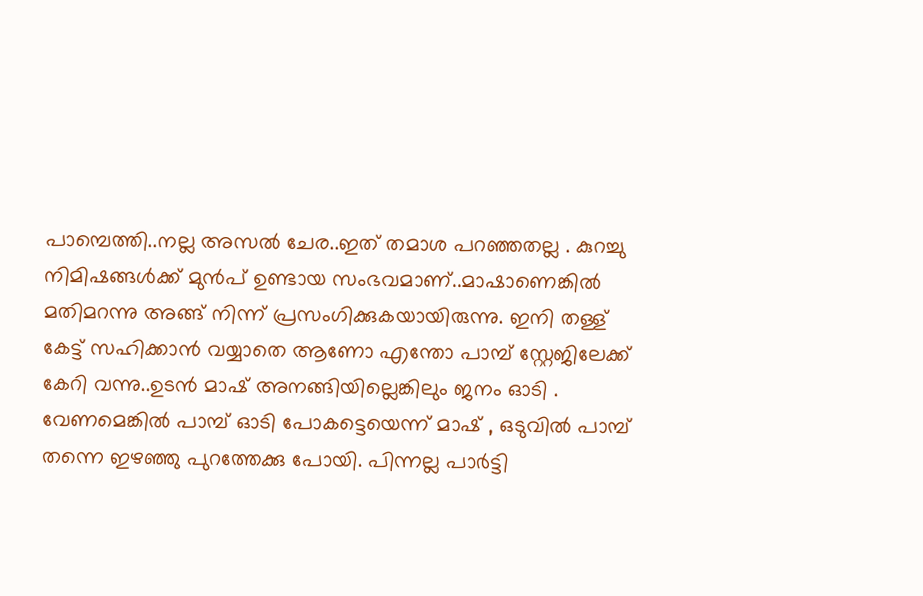പാമ്പെത്തി..നല്ല അസൽ ചേര..ഇത് തമാശ പറഞ്ഞതല്ല . കുറച്ചു നിമിഷങ്ങൾക്ക് മുൻപ് ഉണ്ടായ സംഭവമാണ്..മാഷാണെങ്കിൽ മതിമറന്നു അങ്ങ് നിന്ന് പ്രസംഗിക്കുകയായിരുന്നു. ഇനി തള്ള് കേട്ട് സഹിക്കാൻ വയ്യാതെ ആണോ എന്തോ പാമ്പ് സ്റ്റേജിലേക്ക് കേറി വന്നു..ഉടൻ മാഷ് അനങ്ങിയില്ലെങ്കിലും ജനം ഓടി . വേണമെങ്കിൽ പാമ്പ് ഓടി പോകട്ടെയെന്ന് മാഷ് , ഒടുവിൽ പാമ്പ് തന്നെ ഇഴഞ്ഞു പുറത്തേക്കു പോയി. പിന്നല്ല പാർട്ടി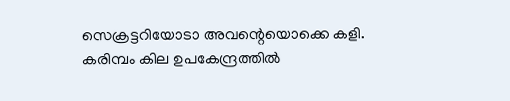സെക്രട്ടറിയോടാ അവന്റെയൊക്കെ കളി. കരിമ്പം കില ഉപകേന്ദ്രത്തിൽ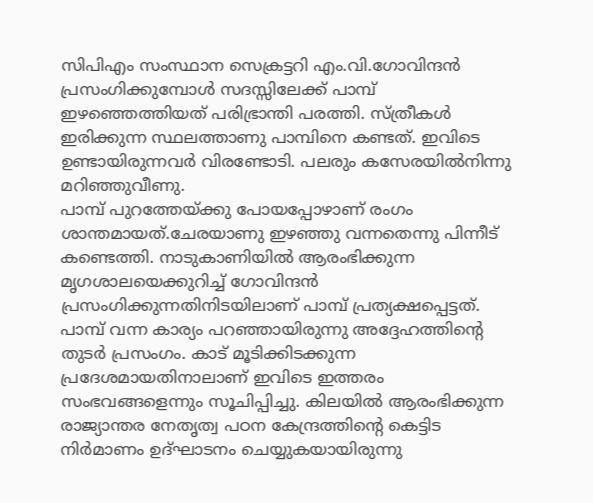സിപിഎം സംസ്ഥാന സെക്രട്ടറി എം.വി.ഗോവിന്ദൻ പ്രസംഗിക്കുമ്പോൾ സദസ്സിലേക്ക് പാമ്പ് ഇഴഞ്ഞെത്തിയത് പരിഭ്രാന്തി പരത്തി. സ്ത്രീകൾ ഇരിക്കുന്ന സ്ഥലത്താണു പാമ്പിനെ കണ്ടത്. ഇവിടെ ഉണ്ടായിരുന്നവർ വിരണ്ടോടി. പലരും കസേരയിൽനിന്നു മറിഞ്ഞുവീണു.
പാമ്പ് പുറത്തേയ്ക്കു പോയപ്പോഴാണ് രംഗം ശാന്തമായത്.ചേരയാണു ഇഴഞ്ഞു വന്നതെന്നു പിന്നീട് കണ്ടെത്തി. നാടുകാണിയിൽ ആരംഭിക്കുന്ന മൃഗശാലയെക്കുറിച്ച് ഗോവിന്ദൻ പ്രസംഗിക്കുന്നതിനിടയിലാണ് പാമ്പ് പ്രത്യക്ഷപ്പെട്ടത്. പാമ്പ് വന്ന കാര്യം പറഞ്ഞായിരുന്നു അദ്ദേഹത്തിന്റെ തുടർ പ്രസംഗം. കാട് മൂടിക്കിടക്കുന്ന പ്രദേശമായതിനാലാണ് ഇവിടെ ഇത്തരം സംഭവങ്ങളെന്നും സൂചിപ്പിച്ചു. കിലയിൽ ആരംഭിക്കുന്ന രാജ്യാന്തര നേതൃത്വ പഠന കേന്ദ്രത്തിന്റെ കെട്ടിട നിർമാണം ഉദ്ഘാടനം ചെയ്യുകയായിരുന്നു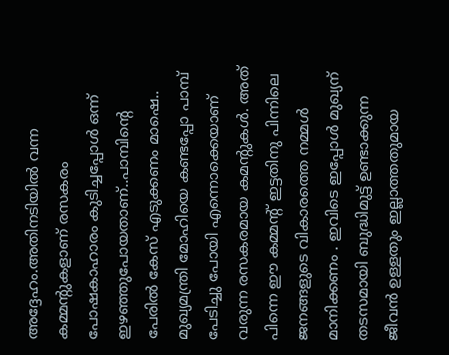അദ്ദേഹം.അതിനടിയിൽ വന്ന കമ്മന്റുകളാണ് രസകരം പോഷകാഹാരം കുടിച്ചപ്പോൾ ഒന്ന് ഇഴഞ്ഞുപോയതാണ്..പാമ്പിന്റെ പേരിൽ കേസ് എടുക്കണം മാഷെ..
മുഖ്യമന്ത്രി മോഹിയെ കണ്ടപ്പോ പാമ്പ് പേടിച്ചു പോയി എന്നൊക്കെയാണ് വരുന്ന രസകരമായ കമന്റുകൾ. അത് പിന്നെ ഈ കമ്മന്റ് ഇട്ടതിനു പിന്നിലെ ജനങ്ങളുടെ വികാരത്തെ നമ്മൾ മാനിക്കണം . ഇവിടെ ഇപ്പോൾ മുഖ്യന് തടസമായി ബുദ്ധിമുട്ട് ഉണ്ടാക്കുന്ന ജീവൻ ഉള്ളതും ഇല്ലാത്തതുമായ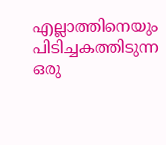എല്ലാത്തിനെയും പിടിച്ചകത്തിടുന്ന ഒരു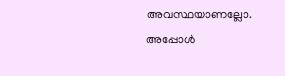അവസ്ഥയാണല്ലോ. അപ്പോൾ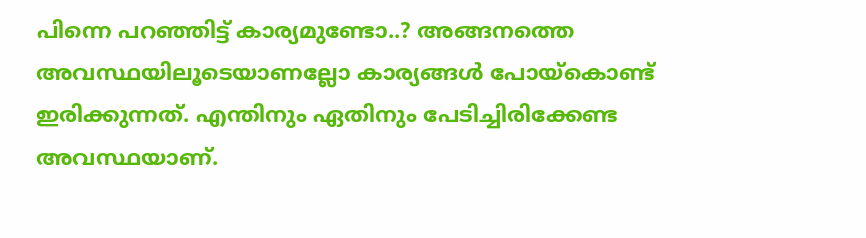പിന്നെ പറഞ്ഞിട്ട് കാര്യമുണ്ടോ..? അങ്ങനത്തെ അവസ്ഥയിലൂടെയാണല്ലോ കാര്യങ്ങൾ പോയ്കൊണ്ട് ഇരിക്കുന്നത്. എന്തിനും ഏതിനും പേടിച്ചിരിക്കേണ്ട അവസ്ഥയാണ്.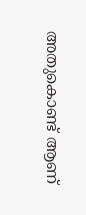അതുകൊണ്ട് ആണ്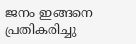ജനം ഇങ്ങനെ പ്രതികരിച്ചു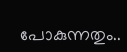പോകുന്നതും..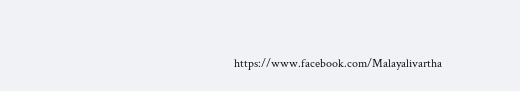https://www.facebook.com/Malayalivartha